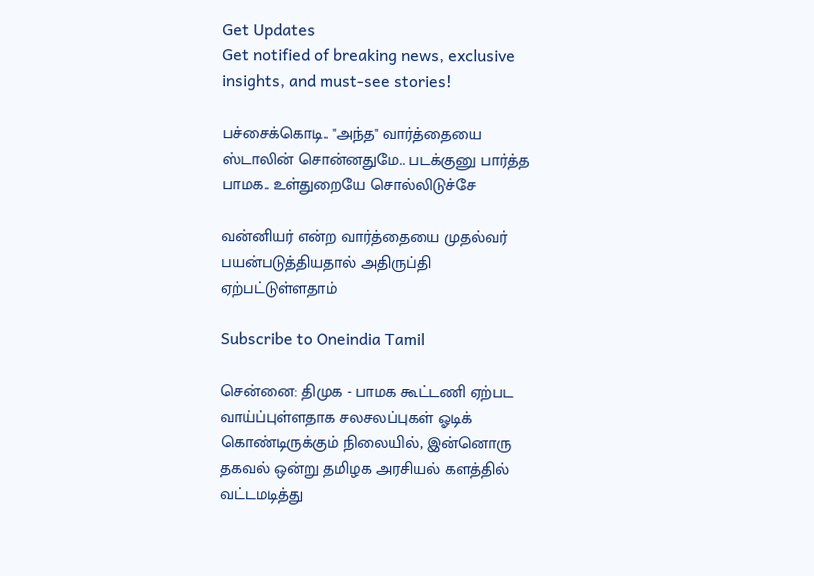Get Updates
Get notified of breaking news, exclusive insights, and must-see stories!

பச்சைக்கொடி.. "அந்த" வார்த்தையை ஸ்டாலின் சொன்னதுமே.. படக்குனு பார்த்த பாமக.. உள்துறையே சொல்லிடுச்சே

வன்னியர் என்ற வார்த்தையை முதல்வர் பயன்படுத்தியதால் அதிருப்தி ஏற்பட்டுள்ளதாம்

Subscribe to Oneindia Tamil

சென்னை: திமுக - பாமக கூட்டணி ஏற்பட வாய்ப்புள்ளதாக சலசலப்புகள் ஓடிக் கொண்டிருக்கும் நிலையில், இன்னொரு தகவல் ஒன்று தமிழக அரசியல் களத்தில் வட்டமடித்து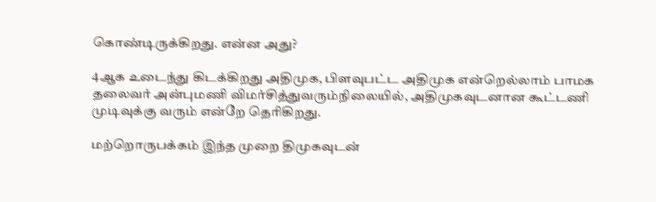கொண்டிருக்கிறது. என்ன அது?

4ஆக உடைந்து கிடக்கிறது அதிமுக, பிளவுபட்ட அதிமுக என்றெல்லாம் பாமக தலைவர் அன்புமணி விமர்சித்துவரும்நிலையில், அதிமுகவுடனான கூட்டணி முடிவுக்கு வரும் என்றே தெரிகிறது.

மற்றொருபக்கம் இந்த முறை திமுகவுடன்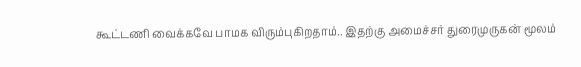கூட்டணி வைக்கவே பாமக விரும்புகிறதாம்.. இதற்கு அமைச்சர் துரைமுருகன் மூலம்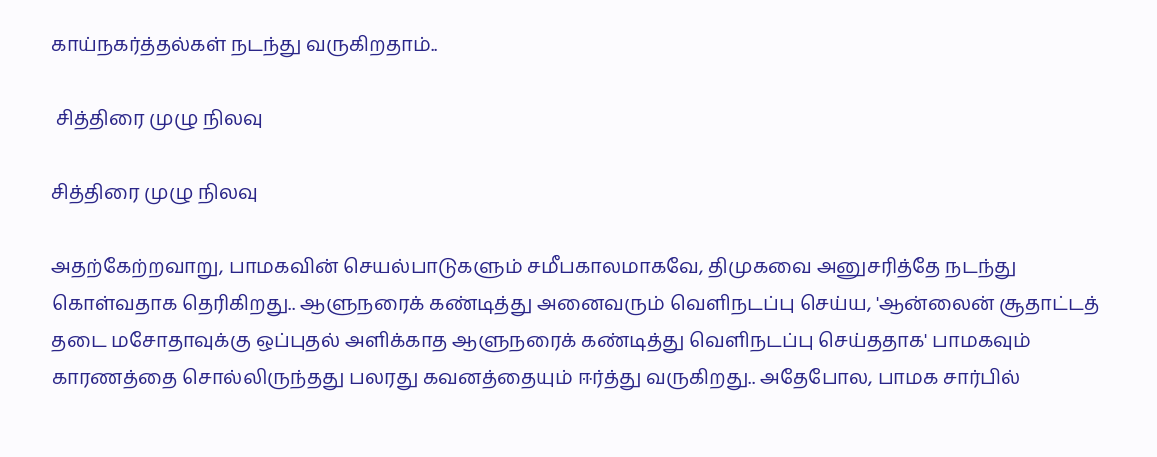காய்நகர்த்தல்கள் நடந்து வருகிறதாம்..

 சித்திரை முழு நிலவு

சித்திரை முழு நிலவு

அதற்கேற்றவாறு, பாமகவின் செயல்பாடுகளும் சமீபகாலமாகவே, திமுகவை அனுசரித்தே நடந்து கொள்வதாக தெரிகிறது.. ஆளுநரைக் கண்டித்து அனைவரும் வெளிநடப்பு செய்ய, 'ஆன்லைன் சூதாட்டத் தடை மசோதாவுக்கு ஒப்புதல் அளிக்காத ஆளுநரைக் கண்டித்து வெளிநடப்பு செய்ததாக' பாமகவும் காரணத்தை சொல்லிருந்தது பலரது கவனத்தையும் ஈர்த்து வருகிறது.. அதேபோல, பாமக சார்பில்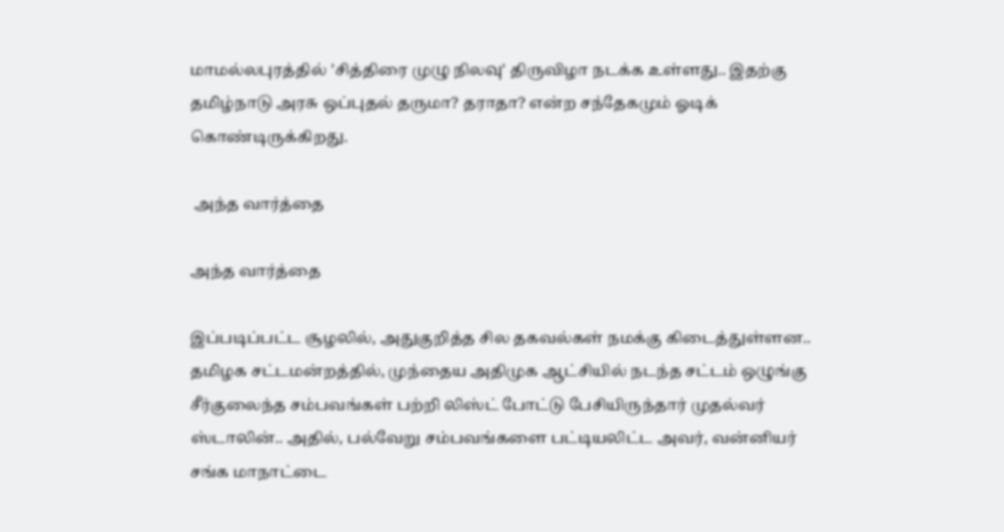மாமல்லபுரத்தில் 'சித்திரை முழு நிலவு' திருவிழா நடக்க உள்ளது.. இதற்கு தமிழ்நாடு அரசு ஒப்புதல் தருமா? தராதா? என்ற சந்தேகமும் ஓடிக் கொண்டிருக்கிறது.

 அந்த வார்த்தை

அந்த வார்த்தை

இப்படிப்பட்ட சூழலில், அதுகுறித்த சில தகவல்கள் நமக்கு கிடைத்துள்ளன.. தமிழக சட்டமன்றத்தில், முந்தைய அதிமுக ஆட்சியில் நடந்த சட்டம் ஒழுங்கு சீர்குலைந்த சம்பவங்கள் பற்றி லிஸ்ட் போட்டு பேசியிருந்தார் முதல்வர் ஸ்டாலின்.. அதில், பல்வேறு சம்பவங்களை பட்டியலிட்ட அவர், வன்னியர் சங்க மாநாட்டை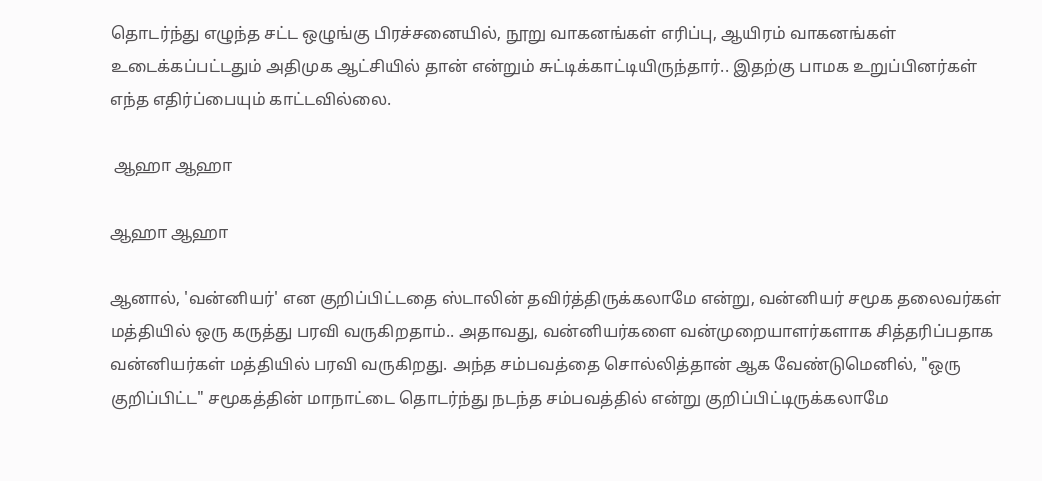தொடர்ந்து எழுந்த சட்ட ஒழுங்கு பிரச்சனையில், நூறு வாகனங்கள் எரிப்பு, ஆயிரம் வாகனங்கள் உடைக்கப்பட்டதும் அதிமுக ஆட்சியில் தான் என்றும் சுட்டிக்காட்டியிருந்தார்.. இதற்கு பாமக உறுப்பினர்கள் எந்த எதிர்ப்பையும் காட்டவில்லை.

 ஆஹா ஆஹா

ஆஹா ஆஹா

ஆனால், 'வன்னியர்' என குறிப்பிட்டதை ஸ்டாலின் தவிர்த்திருக்கலாமே என்று, வன்னியர் சமூக தலைவர்கள் மத்தியில் ஒரு கருத்து பரவி வருகிறதாம்.. அதாவது, வன்னியர்களை வன்முறையாளர்களாக சித்தரிப்பதாக வன்னியர்கள் மத்தியில் பரவி வருகிறது. அந்த சம்பவத்தை சொல்லித்தான் ஆக வேண்டுமெனில், "ஒரு குறிப்பிட்ட" சமூகத்தின் மாநாட்டை தொடர்ந்து நடந்த சம்பவத்தில் என்று குறிப்பிட்டிருக்கலாமே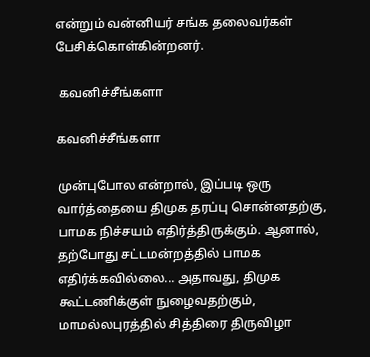என்றும் வன்னியர் சங்க தலைவர்கள் பேசிக்கொள்கின்றனர்.

 கவனிச்சீங்களா

கவனிச்சீங்களா

முன்புபோல என்றால், இப்படி ஒரு வார்த்தையை திமுக தரப்பு சொன்னதற்கு, பாமக நிச்சயம் எதிர்த்திருக்கும். ஆனால், தற்போது சட்டமன்றத்தில் பாமக எதிர்க்கவில்லை... அதாவது, திமுக கூட்டணிக்குள் நுழைவதற்கும், மாமல்லபுரத்தில் சித்திரை திருவிழா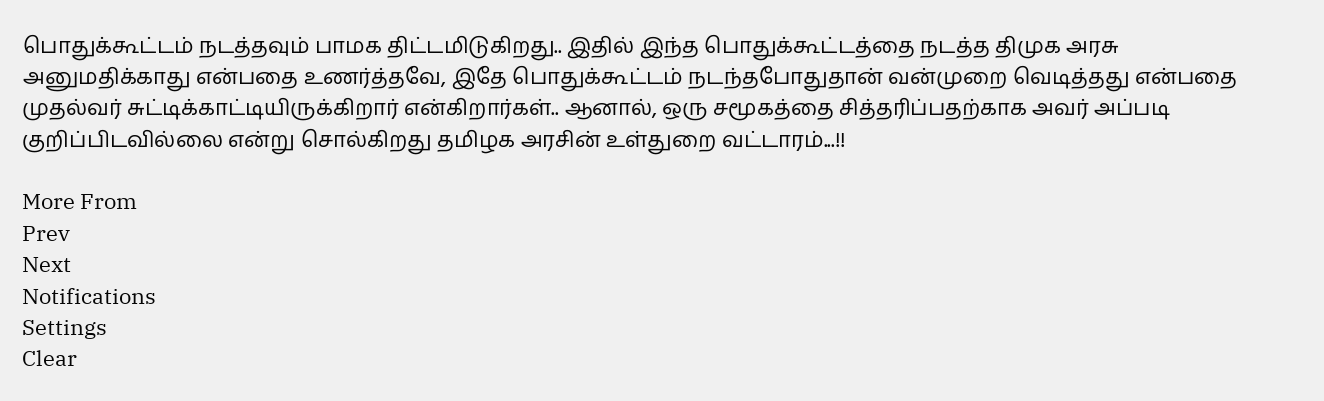பொதுக்கூட்டம் நடத்தவும் பாமக திட்டமிடுகிறது.. இதில் இந்த பொதுக்கூட்டத்தை நடத்த திமுக அரசு அனுமதிக்காது என்பதை உணர்த்தவே, இதே பொதுக்கூட்டம் நடந்தபோதுதான் வன்முறை வெடித்தது என்பதை முதல்வர் சுட்டிக்காட்டியிருக்கிறார் என்கிறார்கள்.. ஆனால், ஒரு சமூகத்தை சித்தரிப்பதற்காக அவர் அப்படி குறிப்பிடவில்லை என்று சொல்கிறது தமிழக அரசின் உள்துறை வட்டாரம்...!!

More From
Prev
Next
Notifications
Settings
Clear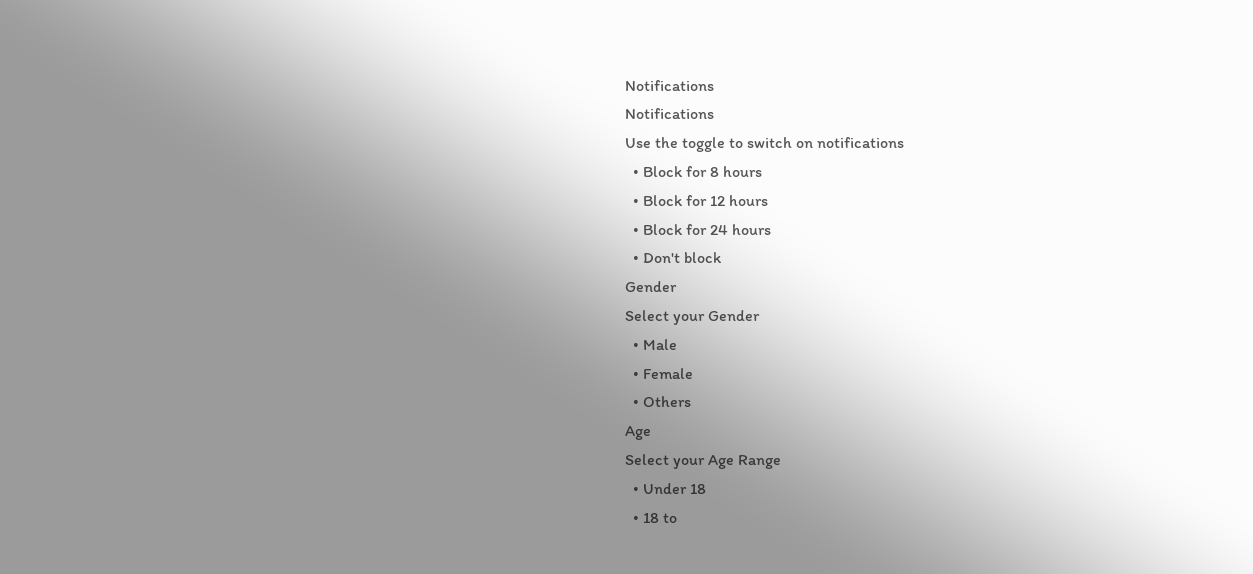Notifications
Notifications
Use the toggle to switch on notifications
  • Block for 8 hours
  • Block for 12 hours
  • Block for 24 hours
  • Don't block
Gender
Select your Gender
  • Male
  • Female
  • Others
Age
Select your Age Range
  • Under 18
  • 18 to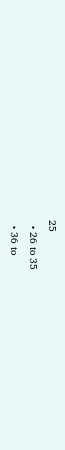25
  • 26 to 35
  • 36 to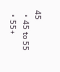45
  • 45 to 55
  • 55+